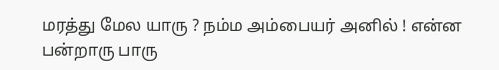மரத்து மேல யாரு ? நம்ம அம்பையர் அனில் ! என்ன பன்றாரு பாரு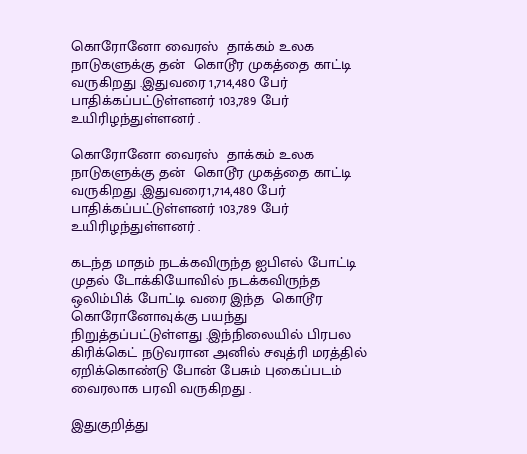கொரோனோ வைரஸ்  தாக்கம் உலக நாடுகளுக்கு தன்  கொடூர முகத்தை காட்டி வருகிறது .இதுவரை 1,714,480 பேர் பாதிக்கப்பட்டுள்ளனர் 103,789 பேர் உயிரிழந்துள்ளனர் .

கொரோனோ வைரஸ்  தாக்கம் உலக நாடுகளுக்கு தன்  கொடூர முகத்தை காட்டி வருகிறது .இதுவரை1,714,480 பேர் பாதிக்கப்பட்டுள்ளனர் 103,789 பேர் உயிரிழந்துள்ளனர் .

கடந்த மாதம் நடக்கவிருந்த ஐபிஎல் போட்டி  முதல் டோக்கியோவில் நடக்கவிருந்த ஒலிம்பிக் போட்டி வரை இந்த  கொடூர கொரோனோவுக்கு பயந்து நிறுத்தப்பட்டுள்ளது .இந்நிலையில் பிரபல கிரிக்கெட் நடுவரான அனில் சவுத்ரி மரத்தில் ஏறிக்கொண்டு போன் பேசும் புகைப்படம் வைரலாக பரவி வருகிறது .

இதுகுறித்து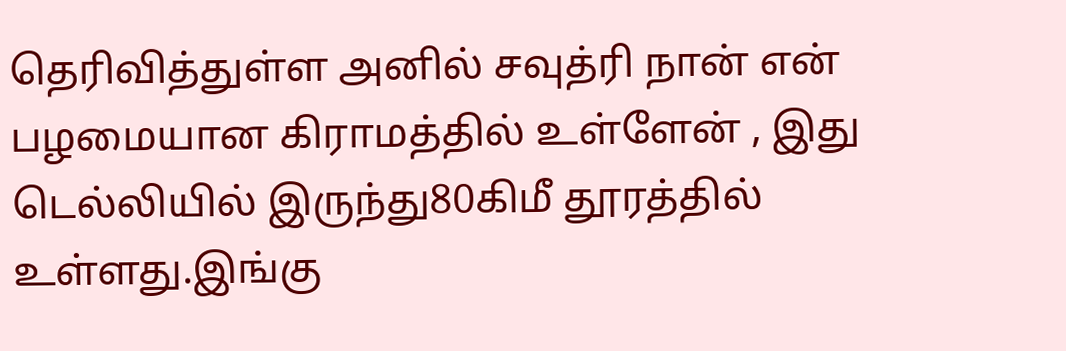தெரிவித்துள்ள அனில் சவுத்ரி நான் என்  பழமையான கிராமத்தில் உள்ளேன் , இது டெல்லியில் இருந்து80கிமீ தூரத்தில் உள்ளது.இங்கு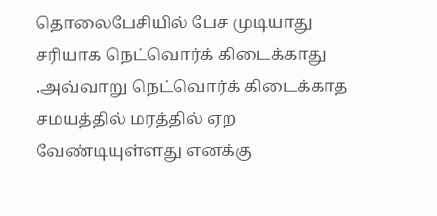தொலைபேசியில் பேச முடியாது சரியாக நெட்வொர்க் கிடைக்காது .அவ்வாறு நெட்வொர்க் கிடைக்காத சமயத்தில் மரத்தில் ஏற வேண்டியுள்ளது எனக்கு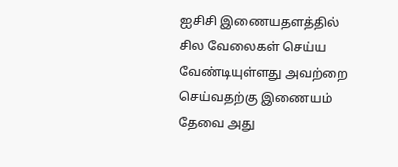ஐசிசி இணையதளத்தில் சில வேலைகள் செய்ய வேண்டியுள்ளது அவற்றை செய்வதற்கு இணையம் தேவை அது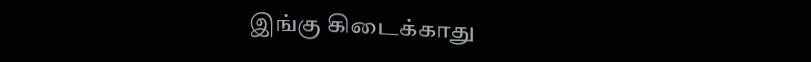இங்கு கிடைக்காது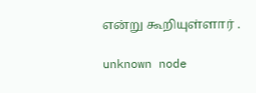என்று கூறியுள்ளார் .

unknown node